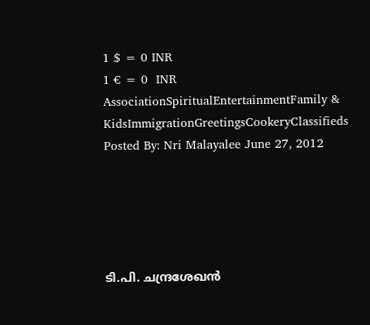1 $ = 0 INR
1 € = 0  INR
AssociationSpiritualEntertainmentFamily & KidsImmigrationGreetingsCookeryClassifieds
Posted By: Nri Malayalee June 27, 2012





ടി.പി. ചന്ദ്രശേഖന്‍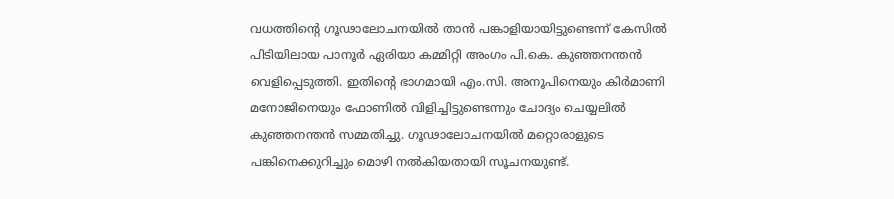വധത്തിന്റെ ഗൂഢാലോചനയില്‍ താന്‍ പങ്കാളിയായിട്ടുണ്ടെന്ന് കേസില്‍ പിടിയിലായ പാനൂര്‍ ഏരിയാ കമ്മിറ്റി അംഗം പി.കെ. കുഞ്ഞനന്തന്‍ വെളിപ്പെടുത്തി. ഇതിന്റെ ഭാഗമായി എം.സി. അനൂപിനെയും കിര്‍മാണി മനോജിനെയും ഫോണില്‍ വിളിച്ചിട്ടുണ്ടെന്നും ചോദ്യം ചെയ്യലില്‍ കുഞ്ഞനന്തന്‍ സമ്മതിച്ചു. ഗൂഢാലോചനയില്‍ മറ്റൊരാളുടെ പങ്കിനെക്കുറിച്ചും മൊഴി നല്‍കിയതായി സൂചനയുണ്ട്.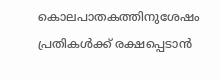കൊലപാതകത്തിനുശേഷം പ്രതികള്‍ക്ക് രക്ഷപ്പെടാന്‍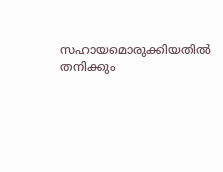സഹായമൊരുക്കിയതില്‍ തനിക്കും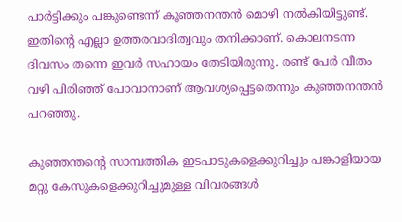പാര്‍ട്ടിക്കും പങ്കുണ്ടെന്ന് കൂഞ്ഞനന്തന്‍ മൊഴി നല്‍കിയിട്ടുണ്ട്. ഇതിന്റെ എല്ലാ ഉത്തരവാദിത്വവും തനിക്കാണ്. കൊലനടന്ന ദിവസം തന്നെ ഇവര്‍ സഹായം തേടിയിരുന്നു. രണ്ട് പേര്‍ വീതം വഴി പിരിഞ്ഞ് പോവാനാണ് ആവശ്യപ്പെട്ടതെന്നും കുഞ്ഞനന്തന്‍ പറഞ്ഞു.

കുഞ്ഞന്തന്റെ സാമ്പത്തിക ഇടപാടുകളെക്കുറിച്ചും പങ്കാളിയായ മറ്റു കേസുകളെക്കുറിച്ചുമുള്ള വിവരങ്ങള്‍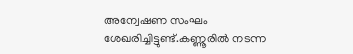അന്വേഷണ സംഘം ശേഖരിച്ചിട്ടുണ്ട്.കണ്ണൂരില്‍ നടന്ന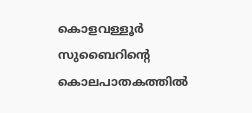കൊളവള്ളൂര്‍ സുബൈറിന്റെ കൊലപാതകത്തില്‍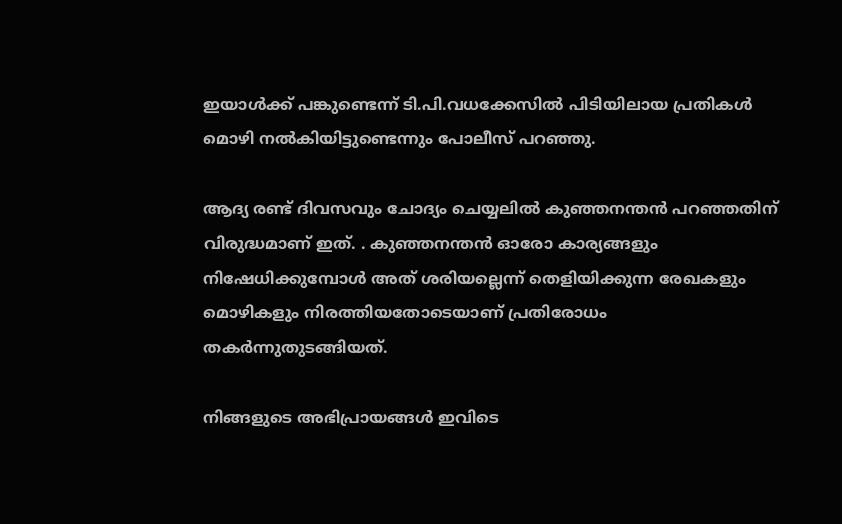ഇയാള്‍ക്ക് പങ്കുണ്ടെന്ന് ടി.പി.വധക്കേസില്‍ പിടിയിലായ പ്രതികള്‍ മൊഴി നല്‍കിയിട്ടുണ്ടെന്നും പോലീസ് പറഞ്ഞു.

ആദ്യ രണ്ട് ദിവസവും ചോദ്യം ചെയ്യലില്‍ കുഞ്ഞനന്തന്‍ പറഞ്ഞതിന് വിരുദ്ധമാണ് ഇത്. . കുഞ്ഞനന്തന്‍ ഓരോ കാര്യങ്ങളും നിഷേധിക്കുമ്പോള്‍ അത് ശരിയല്ലെന്ന് തെളിയിക്കുന്ന രേഖകളും മൊഴികളും നിരത്തിയതോടെയാണ് പ്രതിരോധം തകര്‍ന്നുതുടങ്ങിയത്.

നിങ്ങളുടെ അഭിപ്രായങ്ങള്‍ ഇവിടെ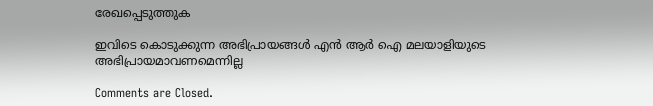രേഖപ്പെടുത്തുക

ഇവിടെ കൊടുക്കുന്ന അഭിപ്രായങ്ങള്‍ എന്‍ ആര്‍ ഐ മലയാളിയുടെ അഭിപ്രായമാവണമെന്നില്ല

Comments are Closed.